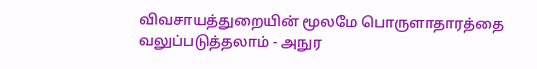விவசாயத்துறையின் மூலமே பொருளாதாரத்தை வலுப்படுத்தலாம் - அநுர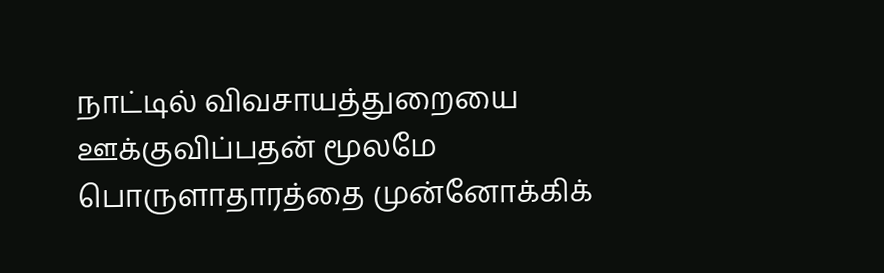நாட்டில் விவசாயத்துறையை ஊக்குவிப்பதன் மூலமே பொருளாதாரத்தை முன்னோக்கிக்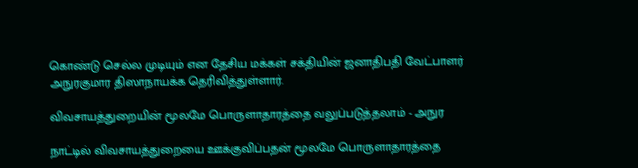கொண்டு செல்ல முடியும் என தேசிய மக்கள் சக்தியின் ஜனாதிபதி வேட்பாளர் அநுரகுமார திஸாநாயக்க தெரிவித்துள்ளார்.

விவசாயத்துறையின் மூலமே பொருளாதாரத்தை வலுப்படுத்தலாம் - அநுர

நாட்டில் விவசாயத்துறையை ஊக்குவிப்பதன் மூலமே பொருளாதாரத்தை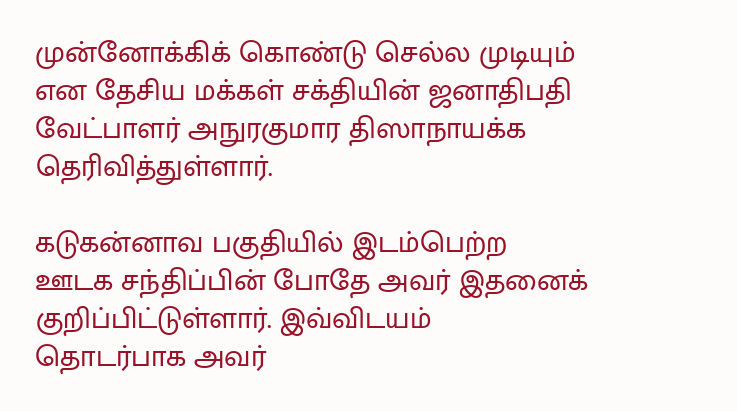முன்னோக்கிக் கொண்டு செல்ல முடியும் என தேசிய மக்கள் சக்தியின் ஜனாதிபதி வேட்பாளர் அநுரகுமார திஸாநாயக்க தெரிவித்துள்ளார்.

கடுகன்னாவ பகுதியில் இடம்பெற்ற ஊடக சந்திப்பின் போதே அவர் இதனைக் குறிப்பிட்டுள்ளார். இவ்விடயம் தொடர்பாக அவர்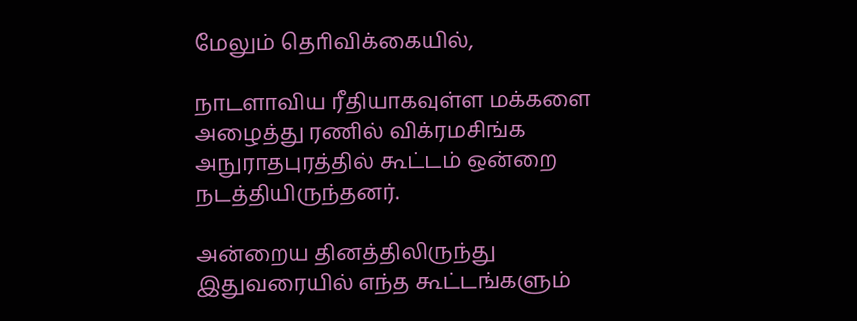மேலும் தொிவிக்கையில்,

நாடளாவிய ரீதியாகவுள்ள மக்களை அழைத்து ரணில் விக்ரமசிங்க அநுராதபுரத்தில் கூட்டம் ஒன்றை நடத்தியிருந்தனர்.

அன்றைய தினத்திலிருந்து இதுவரையில் எந்த கூட்டங்களும்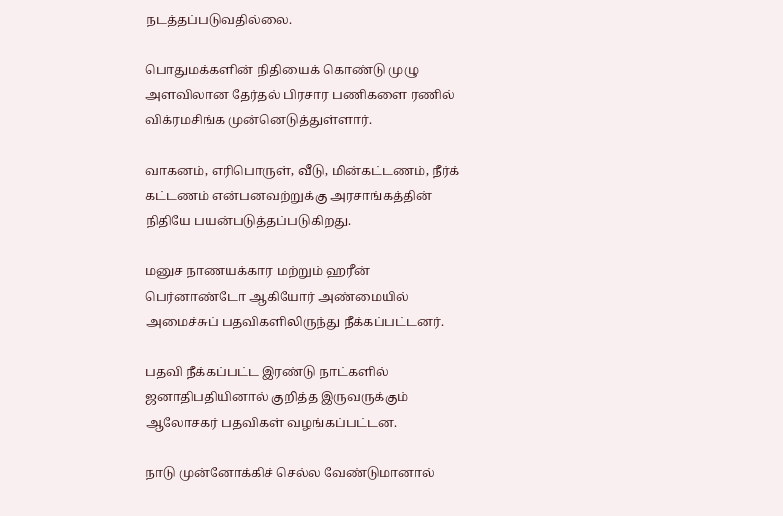நடத்தப்படுவதில்லை.

பொதுமக்களின் நிதியைக் கொண்டு முழு அளவிலான தேர்தல் பிரசார பணிகளை ரணில் விக்ரமசிங்க முன்னெடுத்துள்ளார்.

வாகனம், எரிபொருள், வீடு, மின்கட்டணம், நீர்க் கட்டணம் என்பனவற்றுக்கு அரசாங்கத்தின் நிதியே பயன்படுத்தப்படுகிறது.

மனுச நாணயக்கார மற்றும் ஹரீன் பெர்னாண்டோ ஆகியோர் அண்மையில் அமைச்சுப் பதவிகளிலிருந்து நீக்கப்பட்டனர்.

பதவி நீக்கப்பட்ட இரண்டு நாட்களில் ஜனாதிபதியினால் குறித்த இருவருக்கும் ஆலோசகர் பதவிகள் வழங்கப்பட்டன.

நாடு முன்னோக்கிச் செல்ல வேண்டுமானால்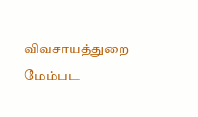விவசாயத்துறை மேம்பட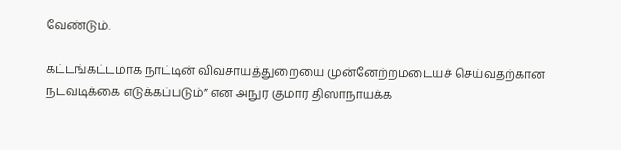வேண்டும்.

கட்டங்கட்டமாக நாட்டின் விவசாயத்துறையை முன்னேற்றமடையச் செய்வதற்கான நடவடிக்கை எடுக்கப்படும்” என அநுர குமார திஸாநாயக்க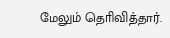மேலும் தொிவித்தார்.